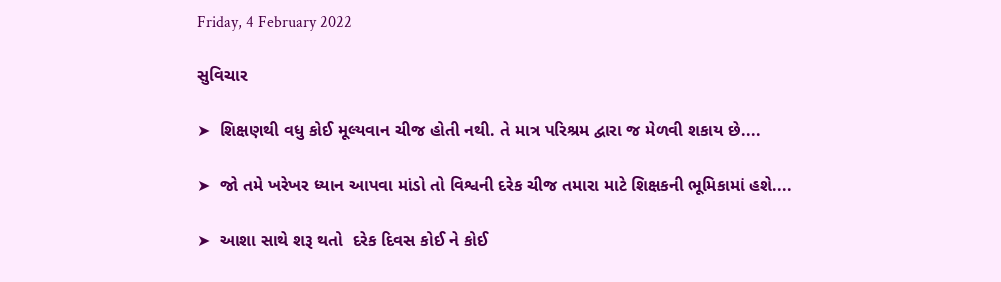Friday, 4 February 2022

સુવિચાર

➤  શિક્ષણથી વધુ કોઈ મૂલ્યવાન ચીજ હોતી નથી. તે માત્ર પરિશ્રમ દ્વારા જ મેળવી શકાય છે....

➤  જો તમે ખરેખર ધ્યાન આપવા માંડો તો વિશ્વની દરેક ચીજ તમારા માટે શિક્ષકની ભૂમિકામાં હશે....

➤  આશા સાથે શરૂ થતો  દરેક દિવસ કોઈ ને કોઈ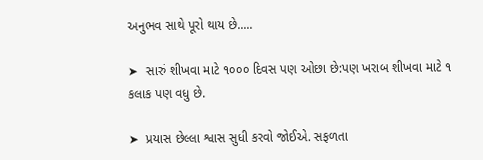અનુભવ સાથે પૂરો થાય છે.....

➤  સારું શીખવા માટે ૧૦૦૦ દિવસ પણ ઓછા છે:પણ ખરાબ શીખવા માટે ૧ કલાક પણ વધુ છે.

➤  પ્રયાસ છેલ્લા શ્વાસ સુધી કરવો જોઈએ. સફળતા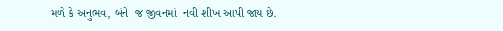મળે કે અનુભવ, બંને  જ જીવનમાં  નવી શીખ આપી જાય છે.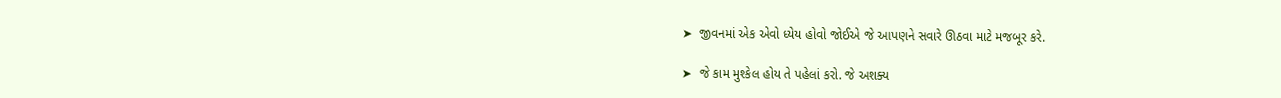➤  જીવનમાં એક એવો ધ્યેય હોવો જોઈએ જે આપણને સવારે ઊઠવા માટે મજબૂર કરે.

➤  જે કામ મુશ્કેલ હોય તે પહેલાં કરો. જે અશક્ય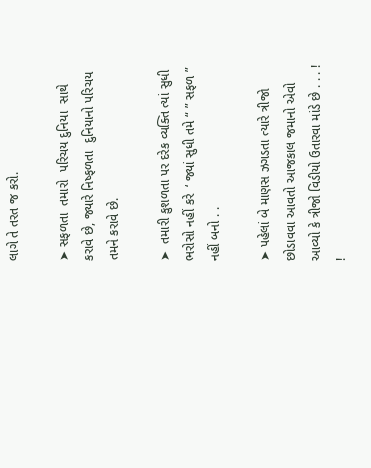લાગે તે તરત જ કરો.

➤ સફળતા  તમારો  પરિચય દુનિયા  સાથે કરાવે છે, જ્યારે નિષ્ફળતા  દુનિયાનો પરિચય તમને કરાવે છે.

➤  તમારી કુશળતા પર દરેક વ્યક્તિ ત્યાં સુધી ભરોસો નહીં કરે  ‘ જ્યાં સુધી તમે “ ” સફળ ” નહીં બનો . .

➤ પહેલાં બે માણસ ઝગડતા ત્યારે ત્રીજો છોડાવવા આવતો આજકાલ જમાનો એવો આવ્યો કે ત્રીજો વિડીયો ઉતારવા માંડે છે . . . ! !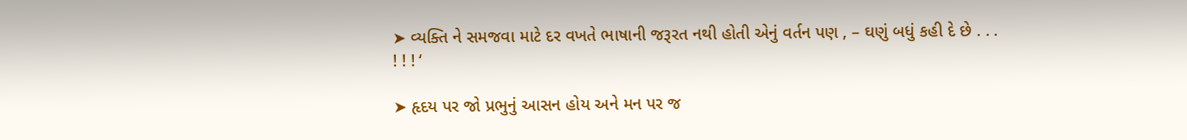➤ વ્યક્તિ ને સમજવા માટે દર વખતે ભાષાની જરૂરત નથી હોતી એનું વર્તન પણ , – ઘણું બધું કહી દે છે . . . ! ! ! ‘

➤ હૃદય પર જો પ્રભુનું આસન હોય અને મન પર જ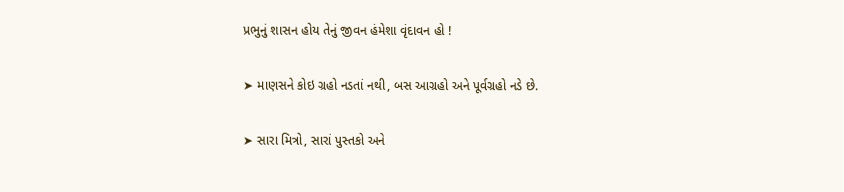પ્રભુનું શાસન હોય તેનું જીવન હંમેશા વૃંદાવન હો !

➤ માણસને કોઇ ગ્રહો નડતાં નથી, બસ આગ્રહો અને પૂર્વગ્રહો નડે છે.

➤ સારા મિત્રો, સારાં પુસ્તકો અને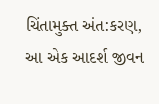ચિંતામુક્ત અંત:કરણ, આ એક આદર્શ જીવન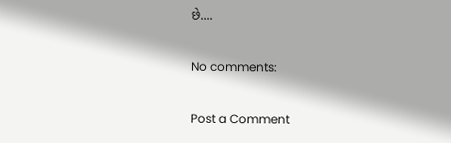છે....

No comments:

Post a Comment